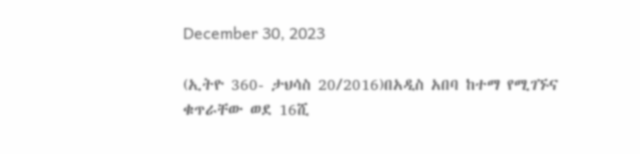December 30, 2023

(ኢትዮ 360- ታህሳስ 20/2016)በአዲስ አበባ ከተማ የሚገኙና ቁጥራቸው ወደ 16ሺ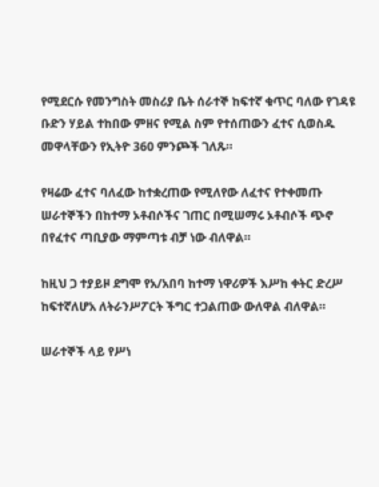የሚደርሱ የመንግስት መስሪያ ቤት ሰራተኞ ከፍተኛ ቁጥር ባለው የገዳዩ ቡድን ሃይል ተከበው ምዘና የሚል ስም የተሰጠውን ፈተና ሲወስዱ መዋላቸውን የኢትዮ 360 ምንጮች ገለጹ።

የዛሬው ፈተና ባለፈው ከተቋረጠው የሚለየው ለፈተና የተቀመጡ ሠራተኞችን በከተማ ኦቶብሶችና ገጠር በሚሠማሩ ኦቶብሶች ጭኖ በየፈተና ጣቢያው ማምጣቱ ብቻ ነው ብለዋል።

ከዚህ ጋ ተያይዞ ደግሞ የአ/አበባ ከተማ ነዋሪዎች እሥከ ቀትር ድረሥ ከፍተኛለሆአ ለትራንሥፖርት ችግር ተጋልጠው ውለዋል ብለዋል።

ሠራተኞች ላይ የሥነ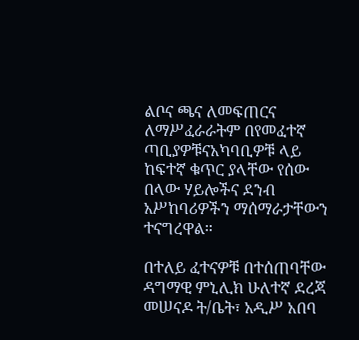ልቦና ጫና ለመፍጠርና ለማሥፈራራትም በየመፈተኛ ጣቢያዎቹናአካባቢዎቹ ላይ ከፍተኛ ቁጥር ያላቸው የሰው በላው ሃይሎችና ደንብ አሥከባሪዎችን ማሰማራታቸውን ተናግረዋል።

በተለይ ፈተናዎቹ በተሰጠባቸው ዳግማዊ ምኒሊክ ሁለተኛ ደረጃ መሠናዶ ት/ቤት፣ አዲሥ አበባ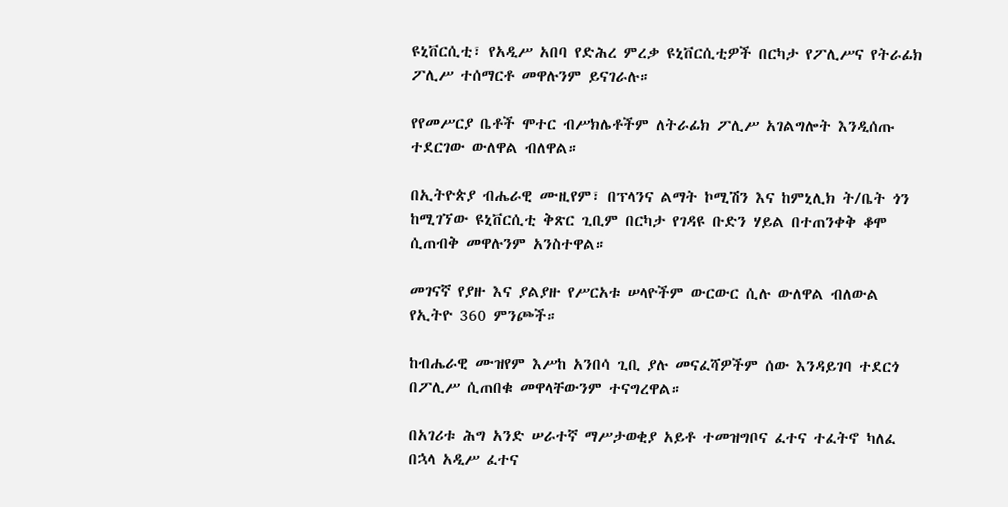ዩኒቨርሲቲ፣ የአዲሥ አበባ የድሕረ ምረቃ ዩኒቨርሲቲዎች በርካታ የፖሊሥና የትራፊክ ፖሊሥ ተሰማርቶ መዋሉንም ይናገራሉ።

የየመሥርያ ቤቶች ሞተር ብሥክሌቶችም ለትራፊክ ፖሊሥ አገልግሎት እንዲሰጡ ተደርገው ውለዋል ብለዋል።

በኢትዮጵያ ብሔራዊ ሙዚየም፣ በፕላንና ልማት ኮሚሽን እና ከምኒሊክ ት/ቤት ጎን ከሚገኘው ዩኒቨርሲቲ ቅጽር ጊቢም በርካታ የገዳዩ ቡድን ሃይል በተጠንቀቅ ቆሞ ሲጠብቅ መዋሉንም አንስተዋል።

መገናኛ የያዙ እና ያልያዙ የሥርአቱ ሠላዮችም ውርውር ሲሉ ውለዋል ብለውል የኢትዮ 360 ምንጮች።

ከብሔራዊ ሙዝየም እሥከ አንበሳ ጊቢ ያሉ መናፈሻዎችም ሰው እንዳይገባ ተደርጎ በፖሊሥ ሲጠበቁ መዋላቸውንም ተናግረዋል።

በአገሪቱ ሕግ አንድ ሠራተኛ ማሥታወቂያ አይቶ ተመዝግቦና ፈተና ተፈትኖ ካለፈ በኋላ አዲሥ ፈተና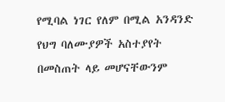የሚባል ነገር የለም በሚል አንዳንድ የህግ ባለሙያዎች አስተያየት በመስጠት ላይ መሆናቸውንም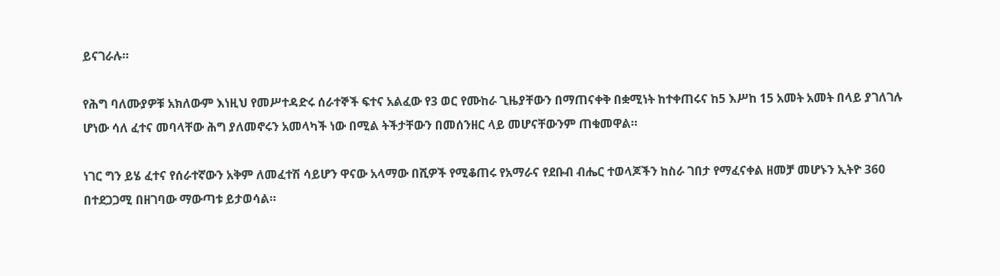ይናገራሉ።

የሕግ ባለሙያዎቹ አክለውም እነዚህ የመሥተዳድሩ ሰራተኞች ፍተና አልፈው የ3 ወር የሙከራ ጊዜያቸውን በማጠናቀቅ በቋሚነት ከተቀጠሩና ከ5 እሥከ 15 አመት አመት በላይ ያገለገሉ ሆነው ሳለ ፈተና መባላቸው ሕግ ያለመኖሩን አመላካች ነው በሚል ትችታቸውን በመሰንዘር ላይ መሆናቸውንም ጠቁመዋል።

ነገር ግን ይሄ ፈተና የሰራተኛውን አቅም ለመፈተሽ ሳይሆን ዋናው አላማው በሺዎች የሚቆጠሩ የአማራና የደቡብ ብሔር ተወላጆችን ከስራ ገበታ የማፈናቀል ዘመቻ መሆኑን ኢትዮ 360 በተደጋጋሚ በዘገባው ማውጣቱ ይታወሳል።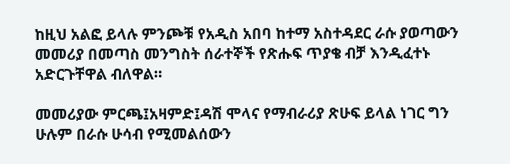ከዚህ አልፎ ይላሉ ምንጮቹ የአዲስ አበባ ከተማ አስተዳደር ራሱ ያወጣውን መመሪያ በመጣስ መንግስት ሰራተኞች የጽሑፍ ጥያቄ ብቻ እንዲፈተኑ አድርጉቸዋል ብለዋል።

መመሪያው ምርጫ፤አዛምድ፤ዳሽ ሞላና የማብራሪያ ጽሁፍ ይላል ነገር ግን ሁሉም በራሱ ሁሳብ የሚመልሰውን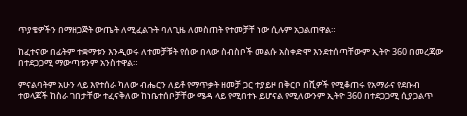ጥያቄዎችን በማዘጋጅት ውጤት ለሚፈልጉት ባለጊዜ ለመስጠት የተመቻቸ ነው ሲሉም አጋልጠዋል።

ከፈተናው በፊትም ተቋማቱን እንዲወሩ ለተመቻቹት የሰው በላው ስብስቦች መልሱ አስቀድሞ እንደተሰጣቸውም ኢትዮ 360 በመረጃው በተደጋጋሚ ማውጣቱንም አንስተዋል።

ምናልባትም አሁን ላይ እየተሰራ ካለው ብሔርን ለይቶ የማጥቃት ዘመቻ ጋር ተያይዞ በቅርቦ በሺዎች የሚቆጠሩ የአማራና የደቡብ ተወላጆች ከስራ ገበታቸው ተፈናቅለው ከነቤተሰቦቻቸው ሜዳ ላይ የሚበተኑ ይሆናል የሚለውንም ኢትዮ 360 በተደጋጋሚ ሲያጋልጥ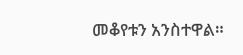መቆየቱን አንስተዋል።